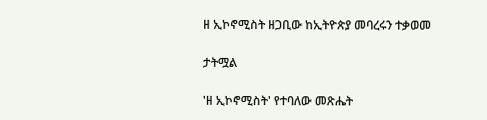ዘ ኢኮኖሚስት ዘጋቢው ከኢትዮጵያ መባረሩን ተቃወመ

ታትሟል

'ዘ ኢኮኖሚስት' የተባለው መጽሔት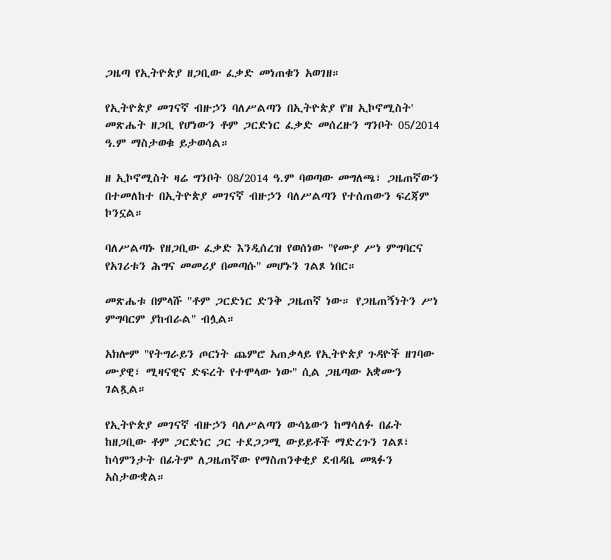ጋዜጣ የኢትዮጵያ ዘጋቢው ፈቃድ መነጠቁን አወገዘ።

የኢትዮጵያ መገናኛ ብዙኃን ባለሥልጣን በኢትዮጵያ የ'ዘ ኢኮኖሚስት' መጽሔት ዘጋቢ የሆነውን ቶም ጋርድነር ፈቃድ መሰረዙን ግንቦት 05/2014 ዓ.ም ማስታወቁ ይታወሳል።

ዘ ኢኮኖሚስት ዛሬ ግንቦት 08/2014 ዓ.ም ባወጣው መግለጫ፣ ጋዜጠኛውን በተመለከተ በኢትዮጵያ መገናኛ ብዙኃን ባለሥልጣን የተሰጠውን ፍረጃም ኮንኗል።

ባለሥልጣኑ የዘጋቢው ፈቃድ እንዲሰረዝ የወሰነው "የሙያ ሥነ ምግባርና የአገሪቱን ሕግና መመሪያ በመጣሱ" መሆኑን ገልጾ ነበር።

መጽሔቱ በምላሹ "ቶም ጋርድነር ድንቅ ጋዜጠኛ ነው። የጋዜጠኝነትን ሥነ ምግባርም ያከብራል" ብሏል።

አክሎም "የትግራይን ጦርነት ጨምሮ አጠቃላይ የኢትዮጵያ ጉዳዮች ዘገባው ሙያዊ፣ ሚዛናዊና ድፍረት የተሞላው ነው" ሲል ጋዜጣው አቋሙን ገልጿል።

የኢትዮጵያ መገናኛ ብዙኃን ባለሥልጣን ውሳኔውን ከማሳለፉ በፊት ከዘጋቢው ቶም ጋርድነር ጋር ተደጋጋሚ ውይይቶች ማድረጉን ገልጾ፣ ከሳምንታት በፊትም ለጋዜጠኛው የማስጠንቀቂያ ደብዳቤ መጻፉን አስታውቋል።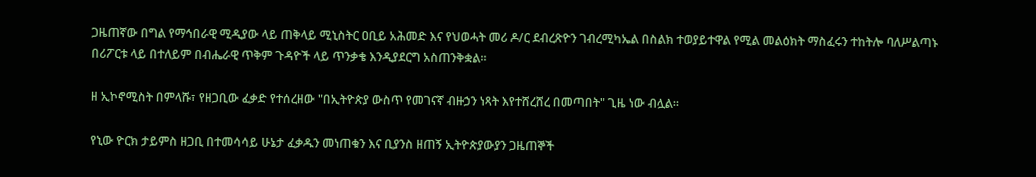ጋዜጠኛው በግል የማኅበራዊ ሚዲያው ላይ ጠቅላይ ሚኒስትር ዐቢይ አሕመድ እና የህወሓት መሪ ዶ/ር ደብረጽዮን ገብረሚካኤል በስልክ ተወያይተዋል የሚል መልዕክት ማስፈሩን ተከትሎ ባለሥልጣኑ በሪፖርቱ ላይ በተለይም በብሔራዊ ጥቅም ጉዳዮች ላይ ጥንቃቄ እንዲያደርግ አስጠንቅቋል።

ዘ ኢኮኖሚስት በምላሹ፣ የዘጋቢው ፈቃድ የተሰረዘው "በኢትዮጵያ ውስጥ የመገናኛ ብዙኃን ነጻት እየተሸረሸረ በመጣበት" ጊዜ ነው ብሏል።

የኒው ዮርክ ታይምስ ዘጋቢ በተመሳሳይ ሁኔታ ፈቃዱን መነጠቁን እና ቢያንስ ዘጠኝ ኢትዮጵያውያን ጋዜጠኞች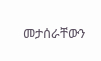መታሰራቸውን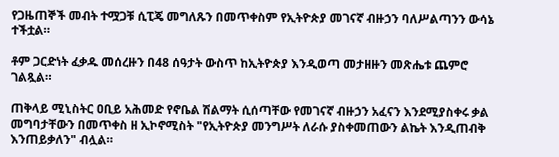የጋዜጠኞች መብት ተሟጋቹ ሲፒጄ መግለጹን በመጥቀስም የኢትዮጵያ መገናኛ ብዙኃን ባለሥልጣንን ውሳኔ ተችቷል።

ቶም ጋርድነት ፈቃዱ መሰረዙን በ48 ሰዓታት ውስጥ ከኢትዮጵያ እንዲወጣ መታዘዙን መጽሔቱ ጨምሮ ገልጿል።

ጠቅላይ ሚኒስትር ዐቢይ አሕመድ የኖቤል ሽልማት ሲሰጣቸው የመገናኛ ብዙኃን አፈናን እንደሚያስቀሩ ቃል መግባታቸውን በመጥቀስ ዘ ኢኮኖሚስት "የኢትዮጵያ መንግሥት ለራሱ ያስቀመጠውን ልኬት እንዲጠብቅ እንጠይቃለን" ብሏል።